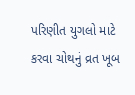પરિણીત યુગલો માટે કરવા ચોથનું વ્રત ખૂબ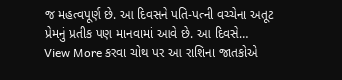જ મહત્વપૂર્ણ છે. આ દિવસને પતિ-પત્ની વચ્ચેના અતૂટ પ્રેમનું પ્રતીક પણ માનવામાં આવે છે. આ દિવસે…
View More કરવા ચોથ પર આ રાશિના જાતકોએ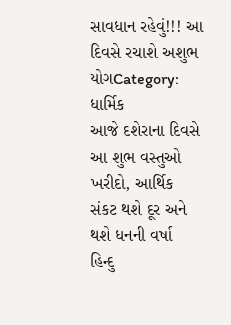સાવધાન રહેવું!!! આ દિવસે રચાશે અશુભ યોગCategory: ધાર્મિક
આજે દશેરાના દિવસે આ શુભ વસ્તુઓ ખરીદો, આર્થિક સંકટ થશે દૂર અને થશે ધનની વર્ષા
હિન્દુ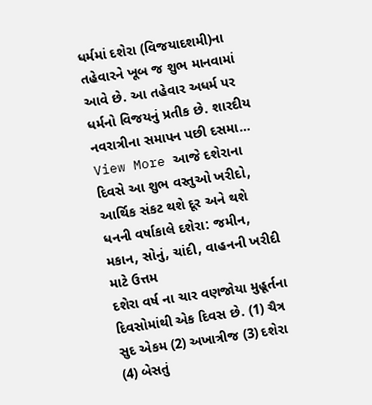ધર્મમાં દશેરા (વિજયાદશમી)ના તહેવારને ખૂબ જ શુભ માનવામાં આવે છે. આ તહેવાર અધર્મ પર ધર્મનો વિજયનું પ્રતીક છે. શારદીય નવરાત્રીના સમાપન પછી દસમા…
View More આજે દશેરાના દિવસે આ શુભ વસ્તુઓ ખરીદો, આર્થિક સંકટ થશે દૂર અને થશે ધનની વર્ષાકાલે દશેરા: જમીન, મકાન, સોનું, ચાંદી, વાહનની ખરીદી માટે ઉત્તમ
દશેરા વર્ષ ના ચાર વણજોયા મુહૂર્તના દિવસોમાંથી એક દિવસ છે. (1) ચૈત્ર સુદ એકમ (2) અખાત્રીજ (3) દશેરા (4) બેસતું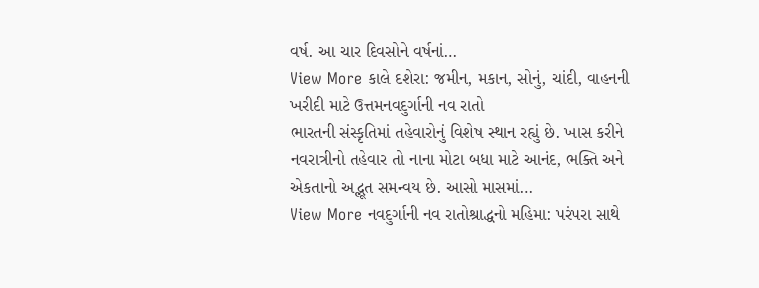વર્ષ. આ ચાર દિવસોને વર્ષનાં…
View More કાલે દશેરા: જમીન, મકાન, સોનું, ચાંદી, વાહનની ખરીદી માટે ઉત્તમનવદુર્ગાની નવ રાતો
ભારતની સંસ્કૃતિમાં તહેવારોનું વિશેષ સ્થાન રહ્યું છે. ખાસ કરીને નવરાત્રીનો તહેવાર તો નાના મોટા બધા માટે આનંદ, ભક્તિ અને એકતાનો અદ્ભૂત સમન્વય છે. આસો માસમાં…
View More નવદુર્ગાની નવ રાતોશ્રાદ્ધનો મહિમા: પરંપરા સાથે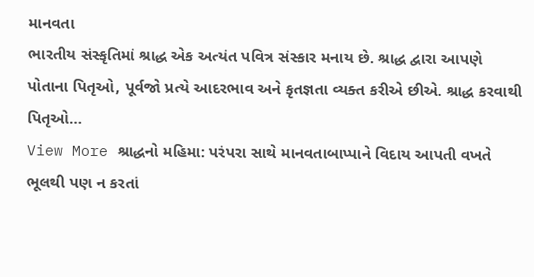માનવતા
ભારતીય સંસ્કૃતિમાં શ્રાદ્ધ એક અત્યંત પવિત્ર સંસ્કાર મનાય છે. શ્રાદ્ધ દ્વારા આપણે પોતાના પિતૃઓ, પૂર્વજો પ્રત્યે આદરભાવ અને કૃતજ્ઞતા વ્યક્ત કરીએ છીએ. શ્રાદ્ધ કરવાથી પિતૃઓ…
View More શ્રાદ્ધનો મહિમા: પરંપરા સાથે માનવતાબાપ્પાને વિદાય આપતી વખતે ભૂલથી પણ ન કરતાં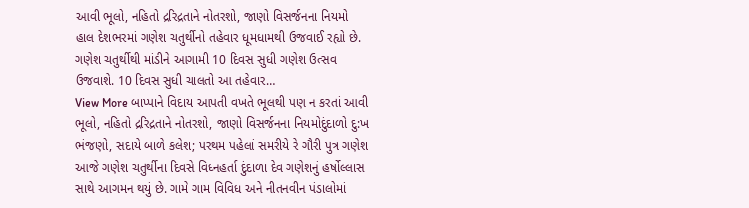આવી ભૂલો, નહિતો દ્રરિદ્રતાને નોતરશો, જાણો વિસર્જનના નિયમો
હાલ દેશભરમાં ગણેશ ચતુર્થીનો તહેવાર ધૂમધામથી ઉજવાઈ રહ્યો છે. ગણેશ ચતુર્થીથી માંડીને આગામી 10 દિવસ સુધી ગણેશ ઉત્સવ ઉજવાશે. 10 દિવસ સુધી ચાલતો આ તહેવાર…
View More બાપ્પાને વિદાય આપતી વખતે ભૂલથી પણ ન કરતાં આવી ભૂલો, નહિતો દ્રરિદ્રતાને નોતરશો, જાણો વિસર્જનના નિયમોદુંદાળો દુ:ખ ભંજણો, સદાયે બાળે કલેશ; પરથમ પહેલાં સમરીયે રે ગૌરી પુત્ર ગણેશ
આજે ગણેશ ચતુર્થીના દિવસે વિધ્નહર્તા દુંદાળા દેવ ગણેશનું હર્ષોલ્લાસ સાથે આગમન થયું છે. ગામે ગામ વિવિધ અને નીતનવીન પંડાલોમાં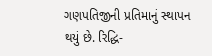ગણપતિજીની પ્રતિમાનું સ્થાપન થયું છે. રિદ્ધિ-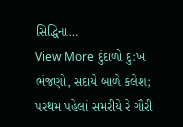સિદ્ધિના…
View More દુંદાળો દુ:ખ ભંજણો, સદાયે બાળે કલેશ; પરથમ પહેલાં સમરીયે રે ગૌરી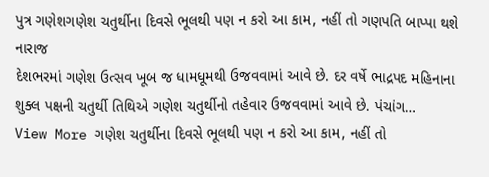પુત્ર ગણેશગણેશ ચતુર્થીના દિવસે ભૂલથી પણ ન કરો આ કામ, નહીં તો ગણપતિ બાપ્પા થશે નારાજ
દેશભરમાં ગણેશ ઉત્સવ ખૂબ જ ધામધૂમથી ઉજવવામાં આવે છે. દર વર્ષે ભાદ્રપદ મહિનાના શુક્લ પક્ષની ચતુર્થી તિથિએ ગણેશ ચતુર્થીનો તહેવાર ઉજવવામાં આવે છે. પંચાંગ…
View More ગણેશ ચતુર્થીના દિવસે ભૂલથી પણ ન કરો આ કામ, નહીં તો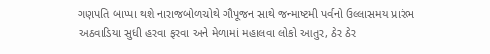ગણપતિ બાપ્પા થશે નારાજબોળચોથે ગૌપૂજન સાથે જન્માષ્ટમી પર્વનો ઉલ્લાસમય પ્રારંભ
અઠવાડિયા સુધી હરવા ફરવા અને મેળામાં મહાલવા લોકો આતુર, ઠેર ઠેર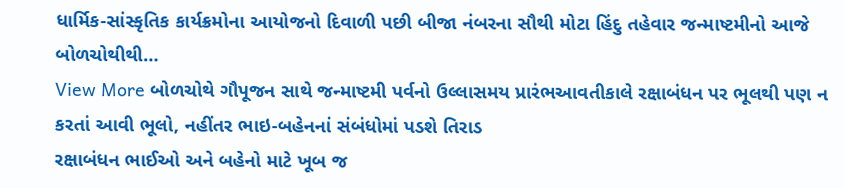ધાર્મિક-સાંસ્કૃતિક કાર્યક્રમોના આયોજનો દિવાળી પછી બીજા નંબરના સૌથી મોટા હિંદુ તહેવાર જન્માષ્ટમીનો આજે બોળચોથીથી…
View More બોળચોથે ગૌપૂજન સાથે જન્માષ્ટમી પર્વનો ઉલ્લાસમય પ્રારંભઆવતીકાલે રક્ષાબંધન પર ભૂલથી પણ ન કરતાં આવી ભૂલો, નહીંતર ભાઇ-બહેનનાં સંબંધોમાં પડશે તિરાડ
રક્ષાબંધન ભાઈઓ અને બહેનો માટે ખૂબ જ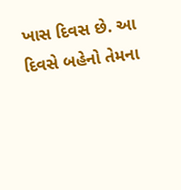ખાસ દિવસ છે. આ દિવસે બહેનો તેમના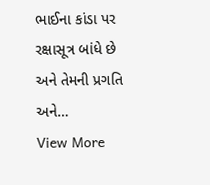ભાઈના કાંડા પર રક્ષાસૂત્ર બાંધે છે અને તેમની પ્રગતિ અને…
View More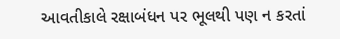આવતીકાલે રક્ષાબંધન પર ભૂલથી પણ ન કરતાં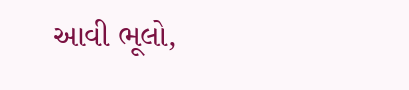આવી ભૂલો,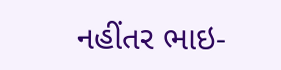નહીંતર ભાઇ-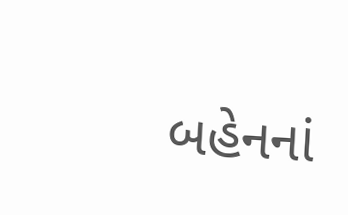બહેનનાં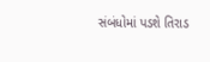સંબંધોમાં પડશે તિરાડ